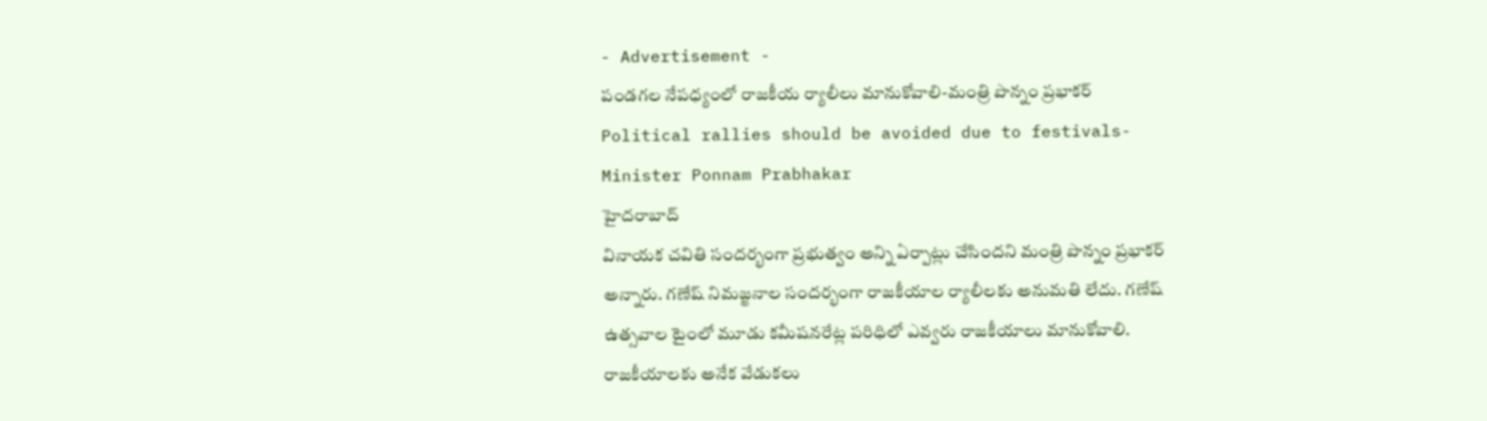- Advertisement -
పండగల నేపధ్యంలో రాజకీయ ర్యాలీలు మానుకోవాలి-మంత్రి పొన్నం ప్రభాకర్
Political rallies should be avoided due to festivals-Minister Ponnam Prabhakar
హైదరాబాద్
వినాయక చవితి సందర్భంగా ప్రభుత్వం అన్ని ఏర్పాట్లు చేసిందని మంత్రి పొన్నం ప్రభాకర్ అన్నారు. గణేష్ నిమజ్జనాల సందర్భంగా రాజకీయాల ర్యాలీలకు అనుమతి లేదు. గణేష్ ఉత్సవాల టైంలో మూడు కమీషనరేట్ల పరిధిలో ఎవ్వరు రాజకీయాలు మానుకోవాలి. రాజకీయాలకు అనేక వేడుకలు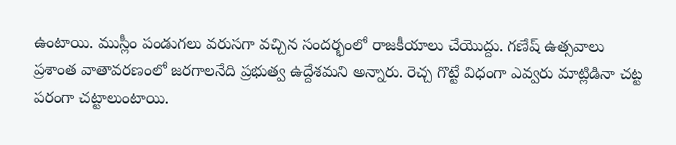ఉంటాయి. ముస్లీం పండుగలు వరుసగా వచ్చిన సందర్భంలో రాజకీయాలు చేయొద్దు. గణేష్ ఉత్సవాలు ప్రశాంత వాతావరణంలో జరగాలనేది ప్రభుత్వ ఉద్దేశమని అన్నారు. రెచ్చ గొట్టే విధంగా ఎవ్వరు మాట్లిడినా చట్ట పరంగా చట్టాలుంటాయి.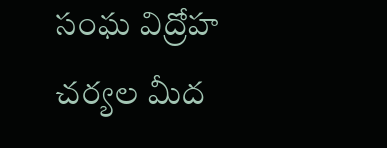సంఘ విద్రోహ చర్యల మీద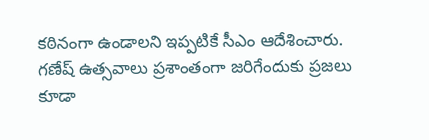కఠినంగా ఉండాలని ఇప్పటికే సీఎం ఆదేశించారు. గణేష్ ఉత్సవాలు ప్రశాంతంగా జరిగేందుకు ప్రజలు కూడా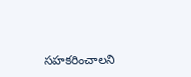సహకరించాలని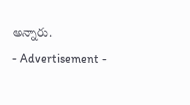అన్నారు.
- Advertisement -